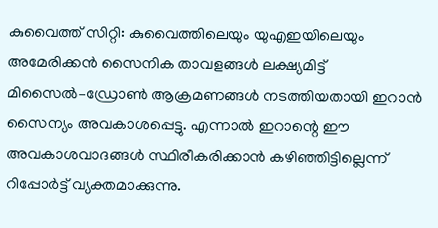കുവൈത്ത് സിറ്റി: കുവൈത്തിലെയും യുഎഇയിലെയും അമേരിക്കൻ സൈനിക താവളങ്ങൾ ലക്ഷ്യമിട്ട് മിസൈൽ–ഡ്രോൺ ആക്രമണങ്ങൾ നടത്തിയതായി ഇറാൻ സൈന്യം അവകാശപ്പെട്ടു. എന്നാൽ ഇറാന്റെ ഈ അവകാശവാദങ്ങൾ സ്ഥിരീകരിക്കാൻ കഴിഞ്ഞിട്ടില്ലെന്ന് റിപ്പോർട്ട് വ്യക്തമാക്കുന്നു.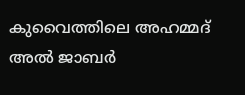കുവൈത്തിലെ അഹമ്മദ് അൽ ജാബർ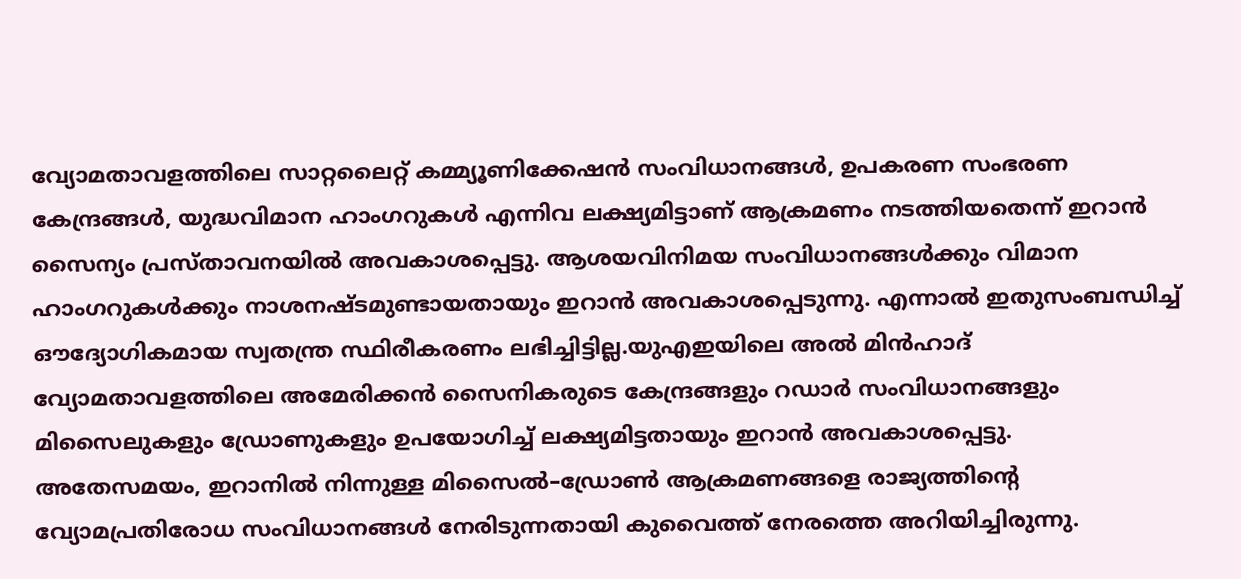വ്യോമതാവളത്തിലെ സാറ്റലൈറ്റ് കമ്മ്യൂണിക്കേഷൻ സംവിധാനങ്ങൾ, ഉപകരണ സംഭരണ കേന്ദ്രങ്ങൾ, യുദ്ധവിമാന ഹാംഗറുകൾ എന്നിവ ലക്ഷ്യമിട്ടാണ് ആക്രമണം നടത്തിയതെന്ന് ഇറാൻ സൈന്യം പ്രസ്താവനയിൽ അവകാശപ്പെട്ടു. ആശയവിനിമയ സംവിധാനങ്ങൾക്കും വിമാന ഹാംഗറുകൾക്കും നാശനഷ്ടമുണ്ടായതായും ഇറാൻ അവകാശപ്പെടുന്നു. എന്നാൽ ഇതുസംബന്ധിച്ച് ഔദ്യോഗികമായ സ്വതന്ത്ര സ്ഥിരീകരണം ലഭിച്ചിട്ടില്ല.യുഎഇയിലെ അൽ മിൻഹാദ് വ്യോമതാവളത്തിലെ അമേരിക്കൻ സൈനികരുടെ കേന്ദ്രങ്ങളും റഡാർ സംവിധാനങ്ങളും മിസൈലുകളും ഡ്രോണുകളും ഉപയോഗിച്ച് ലക്ഷ്യമിട്ടതായും ഇറാൻ അവകാശപ്പെട്ടു.
അതേസമയം, ഇറാനിൽ നിന്നുള്ള മിസൈൽ–ഡ്രോൺ ആക്രമണങ്ങളെ രാജ്യത്തിന്റെ വ്യോമപ്രതിരോധ സംവിധാനങ്ങൾ നേരിടുന്നതായി കുവൈത്ത് നേരത്തെ അറിയിച്ചിരുന്നു.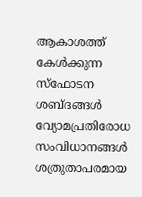ആകാശത്ത് കേൾക്കുന്ന സ്ഫോടന ശബ്ദങ്ങൾ വ്യോമപ്രതിരോധ സംവിധാനങ്ങൾ ശത്രുതാപരമായ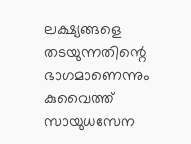ലക്ഷ്യങ്ങളെ തടയുന്നതിന്റെ ഭാഗമാണെന്നും കുവൈത്ത് സായുധസേന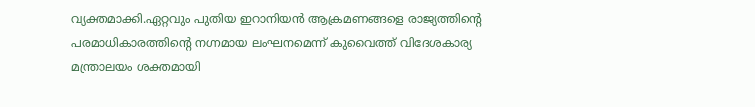വ്യക്തമാക്കി.ഏറ്റവും പുതിയ ഇറാനിയൻ ആക്രമണങ്ങളെ രാജ്യത്തിന്റെ പരമാധികാരത്തിന്റെ നഗ്നമായ ലംഘനമെന്ന് കുവൈത്ത് വിദേശകാര്യ മന്ത്രാലയം ശക്തമായി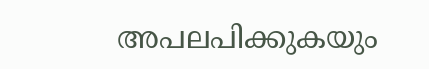അപലപിക്കുകയും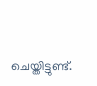ചെയ്തിട്ടുണ്ട്.